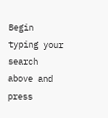Begin typing your search above and press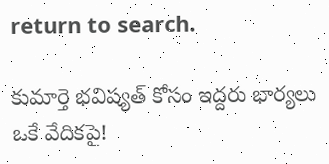return to search.

కుమార్తె భ‌విష్య‌త్ కోసం ఇద్ద‌రు భార్య‌లు ఒకే వేదిక‌పై!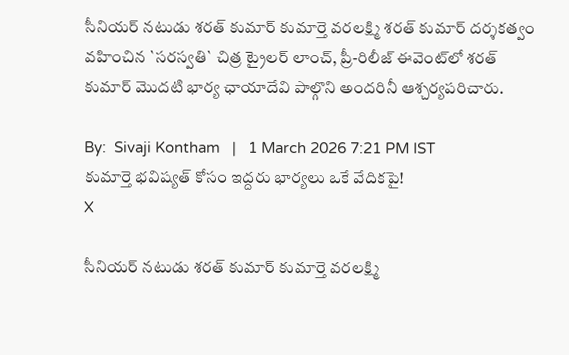సీనియ‌ర్ న‌టుడు శరత్ కుమార్ కుమార్తె వరలక్ష్మి శరత్ కుమార్ దర్శకత్వం వహించిన `సరస్వతి` చిత్ర ట్రైలర్ లాంచ్, ప్రీ-రిలీజ్ ఈవెంట్‌లో శరత్ కుమార్ మొదటి భార్య ఛాయాదేవి పాల్గొని అందరినీ ఆశ్చర్యపరిచారు.

By:  Sivaji Kontham   |   1 March 2026 7:21 PM IST
కుమార్తె భ‌విష్య‌త్ కోసం ఇద్ద‌రు భార్య‌లు ఒకే వేదిక‌పై!
X

సీనియ‌ర్ న‌టుడు శరత్ కుమార్ కుమార్తె వరలక్ష్మి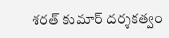శరత్ కుమార్ దర్శకత్వం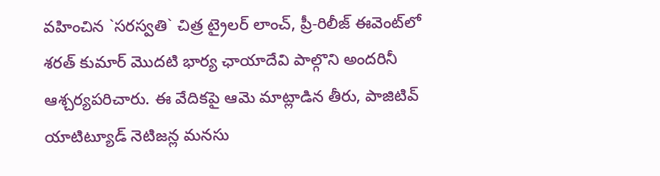వహించిన `సరస్వతి` చిత్ర ట్రైలర్ లాంచ్, ప్రీ-రిలీజ్ ఈవెంట్‌లో శరత్ కుమార్ మొదటి భార్య ఛాయాదేవి పాల్గొని అందరినీ ఆశ్చర్యపరిచారు. ఈ వేదికపై ఆమె మాట్లాడిన తీరు, పాజిటివ్ యాటిట్యూడ్ నెటిజన్ల మనసు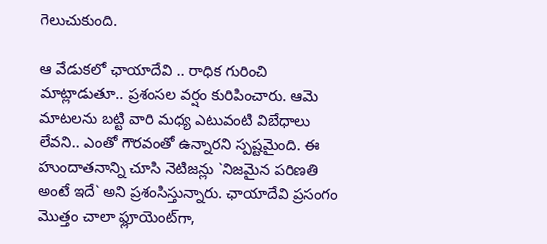గెలుచుకుంది.

ఆ వేడుకలో ఛాయాదేవి .. రాధిక గురించి మాట్లాడుతూ.. ప్ర‌శంస‌ల వ‌ర్షం కురిపించారు. ఆమె మాట‌ల‌ను బ‌ట్టి వారి మధ్య ఎటువంటి విబేధాలు లేవని.. ఎంతో గౌరవంతో ఉన్నార‌ని స్పష్టమైంది. ఈ హుందాతనాన్ని చూసి నెటిజన్లు `నిజమైన పరిణ‌తి అంటే ఇదే` అని ప్రశంసిస్తున్నారు. ఛాయాదేవి ప్రసంగం మొత్తం చాలా ఫ్లూయెంట్‌గా,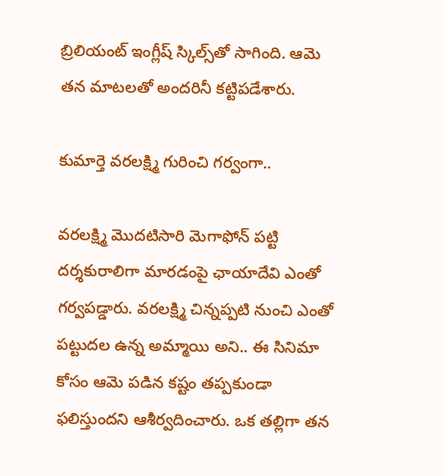బ్రిలియంట్ ఇంగ్లీష్ స్కిల్స్‌తో సాగింది. ఆమె తన మాటలతో అందరినీ కట్టిపడేశారు.

కుమార్తె వరలక్ష్మి గురించి గర్వంగా..

వరలక్ష్మి మొదటిసారి మెగాఫోన్ పట్టి దర్శకురాలిగా మారడంపై ఛాయాదేవి ఎంతో గర్వపడ్డారు. వరలక్ష్మి చిన్నప్పటి నుంచి ఎంతో పట్టుదల ఉన్న అమ్మాయి అని.. ఈ సినిమా కోసం ఆమె పడిన కష్టం తప్పకుండా ఫలిస్తుందని ఆశీర్వదించారు. ఒక తల్లిగా తన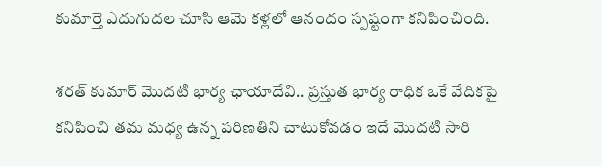కుమార్తె ఎదుగుదల చూసి ఆమె కళ్లలో ఆనందం స్పష్టంగా కనిపించింది.

శరత్ కుమార్ మొదటి భార్య ఛాయాదేవి.. ప్రస్తుత భార్య రాధిక ఒకే వేదికపై కనిపించి తమ మధ్య ఉన్న పరిణతిని చాటుకోవ‌డం ఇదే మొద‌టి సారి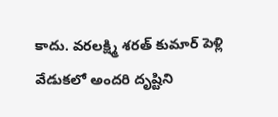కాదు. వరలక్ష్మి శరత్ కుమార్ పెళ్లి వేడుకలో అందరి దృష్టిని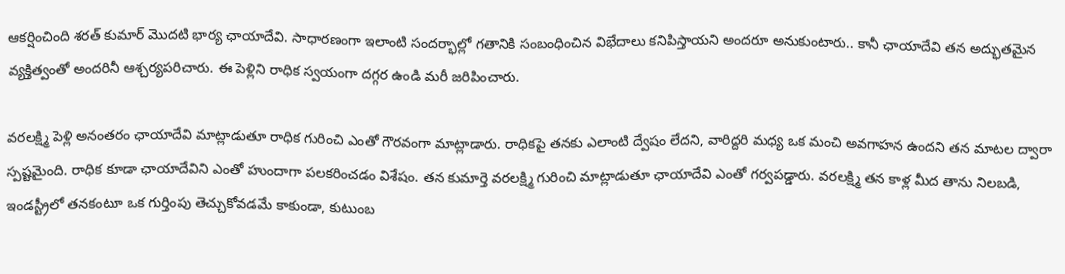ఆకర్షించింది శరత్ కుమార్ మొదటి భార్య ఛాయాదేవి. సాధారణంగా ఇలాంటి సందర్భాల్లో గతానికి సంబంధించిన విభేదాలు కనిపిస్తాయని అందరూ అనుకుంటారు.. కానీ ఛాయాదేవి తన అద్భుతమైన వ్యక్తిత్వంతో అందరినీ ఆశ్చర్యపరిచారు. ఈ పెళ్లిని రాధిక స్వ‌యంగా ద‌గ్గ‌ర ఉండి మ‌రీ జ‌రిపించారు.

వ‌ర‌ల‌క్ష్మి పెళ్లి అనంత‌రం ఛాయాదేవి మాట్లాడుతూ రాధిక గురించి ఎంతో గౌరవంగా మాట్లాడారు. రాధికపై తనకు ఎలాంటి ద్వేషం లేదని, వారిద్దరి మధ్య ఒక మంచి అవగాహన ఉందని త‌న‌ మాటల ద్వారా స్పష్టమైంది. రాధిక కూడా ఛాయాదేవిని ఎంతో హుందాగా పలకరించడం విశేషం. తన కుమార్తె వరలక్ష్మి గురించి మాట్లాడుతూ ఛాయాదేవి ఎంతో గర్వపడ్డారు. వరలక్ష్మి తన కాళ్ల మీద తాను నిలబడి, ఇండస్ట్రీలో తనకంటూ ఒక గుర్తింపు తెచ్చుకోవడమే కాకుండా, కుటుంబ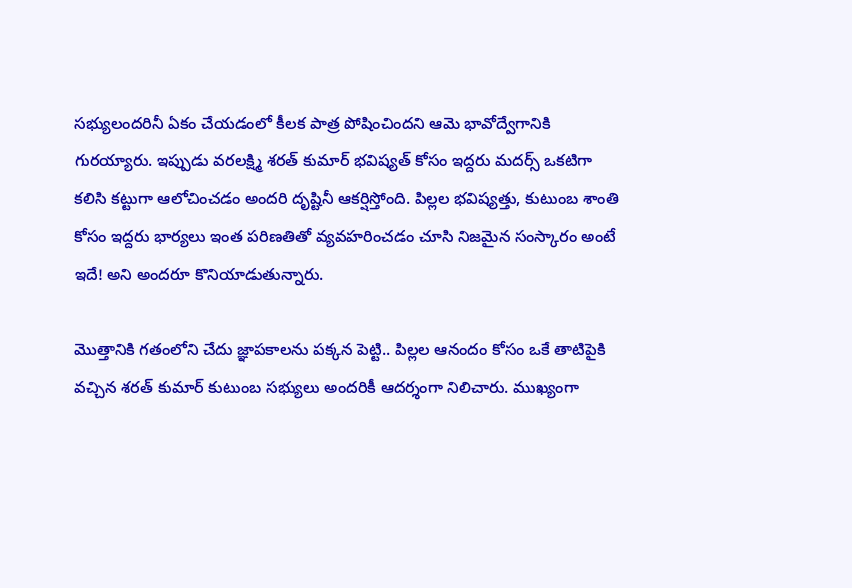సభ్యులందరినీ ఏకం చేయడంలో కీలక పాత్ర పోషించిందని ఆమె భావోద్వేగానికి గురయ్యారు. ఇప్పుడు వ‌ర‌ల‌క్ష్మి శ‌ర‌త్ కుమార్ భ‌విష్య‌త్ కోసం ఇద్ద‌రు మ‌ద‌ర్స్ ఒక‌టిగా క‌లిసి క‌ట్టుగా ఆలోచించ‌డం అంద‌రి దృష్టినీ ఆక‌ర్షిస్తోంది. పిల్లల భవిష్యత్తు, కుటుంబ శాంతి కోసం ఇద్దరు భార్యలు ఇంత పరిణతితో వ్యవహరించడం చూసి నిజమైన సంస్కారం అంటే ఇదే! అని అందరూ కొనియాడుతున్నారు.

మొత్తానికి గతంలోని చేదు జ్ఞాపకాలను పక్కన పెట్టి.. పిల్లల ఆనందం కోసం ఒకే తాటిపైకి వచ్చిన శరత్ కుమార్ కుటుంబ సభ్యులు అందరికీ ఆదర్శంగా నిలిచారు. ముఖ్యంగా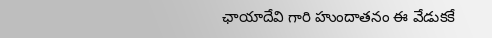ఛాయాదేవి గారి హుందాతనం ఈ వేడుకకే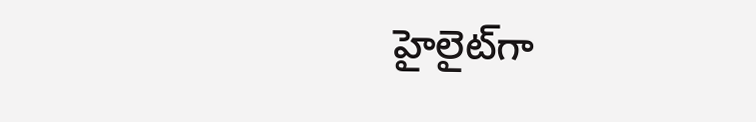హైలైట్‌గా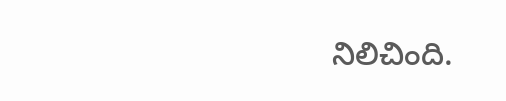నిలిచింది.